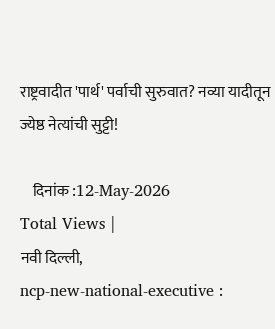राष्ट्रवादीत 'पार्थ' पर्वाची सुरुवात? नव्या यादीतून ज्येष्ठ नेत्यांची सुट्टी!

    दिनांक :12-May-2026
Total Views |
नवी दिल्ली,
ncp-new-national-executive :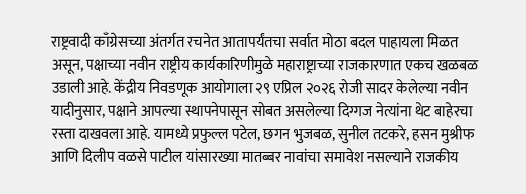राष्ट्रवादी काँग्रेसच्या अंतर्गत रचनेत आतापर्यंतचा सर्वात मोठा बदल पाहायला मिळत असून, पक्षाच्या नवीन राष्ट्रीय कार्यकारिणीमुळे महाराष्ट्राच्या राजकारणात एकच खळबळ उडाली आहे. केंद्रीय निवडणूक आयोगाला २९ एप्रिल २०२६ रोजी सादर केलेल्या नवीन यादीनुसार, पक्षाने आपल्या स्थापनेपासून सोबत असलेल्या दिग्गज नेत्यांना थेट बाहेरचा रस्ता दाखवला आहे. यामध्ये प्रफुल्ल पटेल, छगन भुजबळ, सुनील तटकरे, हसन मुश्रीफ आणि दिलीप वळसे पाटील यांसारख्या मातब्बर नावांचा समावेश नसल्याने राजकीय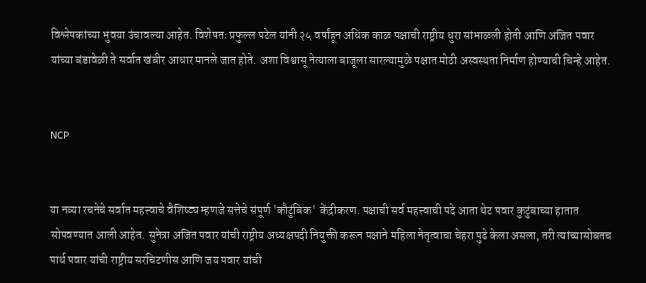विश्लेषकांच्या भुवया उंचावल्या आहेत. विशेषतः प्रफुल्ल पटेल यांनी २५ वर्षांहून अधिक काळ पक्षाची राष्ट्रीय धुरा सांभाळली होती आणि अजित पवार यांच्या बंडावेळी ते सर्वात खंबीर आधार मानले जात होते. अशा विश्वासू नेत्याला बाजूला सारल्यामुळे पक्षात मोठी अस्वस्थता निर्माण होण्याची चिन्हे आहेत.


NCP


या नव्या रचनेचे सर्वात महत्त्वाचे वैशिष्ट्य म्हणजे सत्तेचे संपूर्ण 'कौटुंबिक' केंद्रीकरण. पक्षाची सर्व महत्त्वाची पदे आता थेट पवार कुटुंबाच्या हातात सोपवण्यात आली आहेत. सुनेत्रा अजित पवार यांची राष्ट्रीय अध्यक्षपदी नियुक्ती करून पक्षाने महिला नेतृत्वाचा चेहरा पुढे केला असला, तरी त्यांच्यासोबतच पार्थ पवार यांची राष्ट्रीय सरचिटणीस आणि जय पवार यांची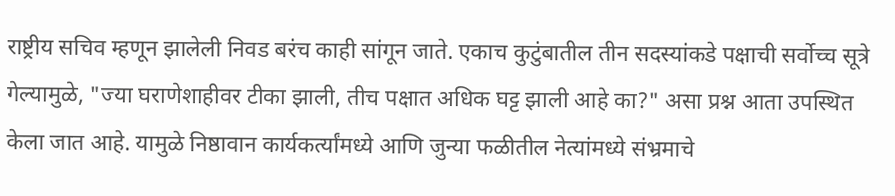राष्ट्रीय सचिव म्हणून झालेली निवड बरंच काही सांगून जाते. एकाच कुटुंबातील तीन सदस्यांकडे पक्षाची सर्वोच्च सूत्रे गेल्यामुळे, "ज्या घराणेशाहीवर टीका झाली, तीच पक्षात अधिक घट्ट झाली आहे का?" असा प्रश्न आता उपस्थित केला जात आहे. यामुळे निष्ठावान कार्यकर्त्यांमध्ये आणि जुन्या फळीतील नेत्यांमध्ये संभ्रमाचे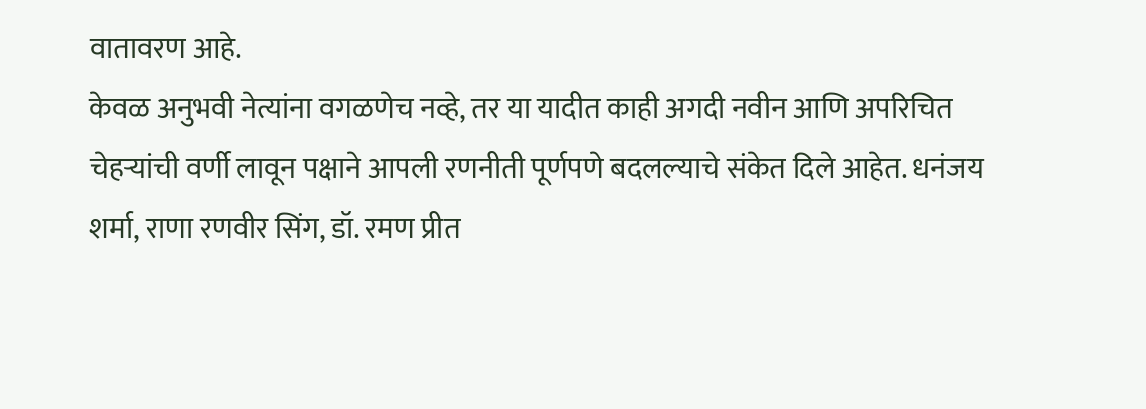वातावरण आहे.
केवळ अनुभवी नेत्यांना वगळणेच नव्हे, तर या यादीत काही अगदी नवीन आणि अपरिचित चेहऱ्यांची वर्णी लावून पक्षाने आपली रणनीती पूर्णपणे बदलल्याचे संकेत दिले आहेत. धनंजय शर्मा, राणा रणवीर सिंग, डॉ. रमण प्रीत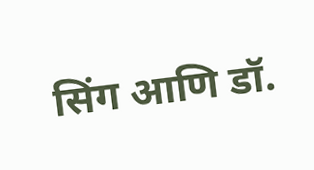सिंग आणि डॉ.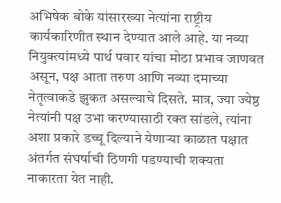अभिषेक बोके यांसारख्या नेत्यांना राष्ट्रीय कार्यकारिणीत स्थान देण्यात आले आहे. या नव्या नियुक्त्यांमध्ये पार्थ पवार यांचा मोठा प्रभाव जाणवत असून, पक्ष आता तरुण आणि नव्या दमाच्या नेतृत्वाकडे झुकत असल्याचे दिसते. मात्र, ज्या ज्येष्ठ नेत्यांनी पक्ष उभा करण्यासाठी रक्त सांडले, त्यांना अशा प्रकारे डच्चू दिल्याने येणाऱ्या काळात पक्षात अंतर्गत संघर्षाची ठिणगी पडण्याची शक्यता नाकारता येत नाही.